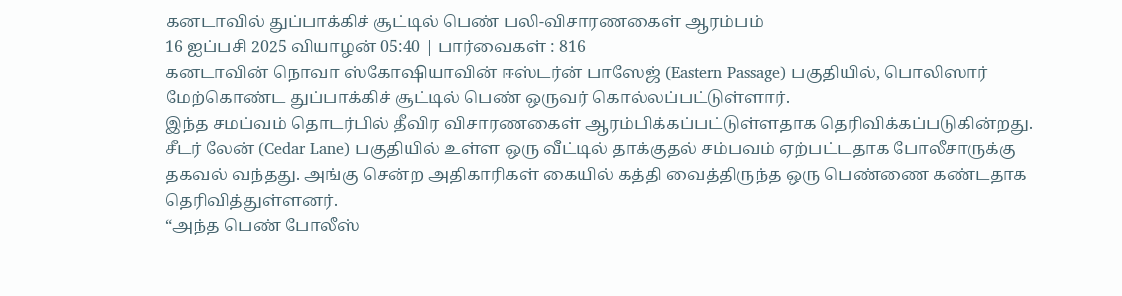கனடாவில் துப்பாக்கிச் சூட்டில் பெண் பலி-விசாரணகைள் ஆரம்பம்
16 ஐப்பசி 2025 வியாழன் 05:40 | பார்வைகள் : 816
கனடாவின் நொவா ஸ்கோஷியாவின் ஈஸ்டர்ன் பாஸேஜ் (Eastern Passage) பகுதியில், பொலிஸார் மேற்கொண்ட துப்பாக்கிச் சூட்டில் பெண் ஒருவர் கொல்லப்பட்டுள்ளார்.
இந்த சமப்வம் தொடர்பில் தீவிர விசாரணகைள் ஆரம்பிக்கப்பட்டுள்ளதாக தெரிவிக்கப்படுகின்றது.
சீடர் லேன் (Cedar Lane) பகுதியில் உள்ள ஒரு வீட்டில் தாக்குதல் சம்பவம் ஏற்பட்டதாக போலீசாருக்கு தகவல் வந்தது. அங்கு சென்ற அதிகாரிகள் கையில் கத்தி வைத்திருந்த ஒரு பெண்ணை கண்டதாக தெரிவித்துள்ளனர்.
“அந்த பெண் போலீஸ்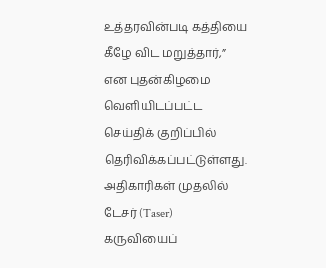உத்தரவின்படி கத்தியை கீழே விட மறுத்தார்,” என புதன்கிழமை வெளியிடப்பட்ட செய்திக் குறிப்பில் தெரிவிக்கப்பட்டுள்ளது.
அதிகாரிகள் முதலில் டேசர் (Taser) கருவியைப்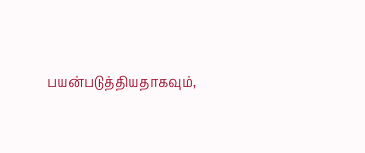பயன்படுத்தியதாகவும்,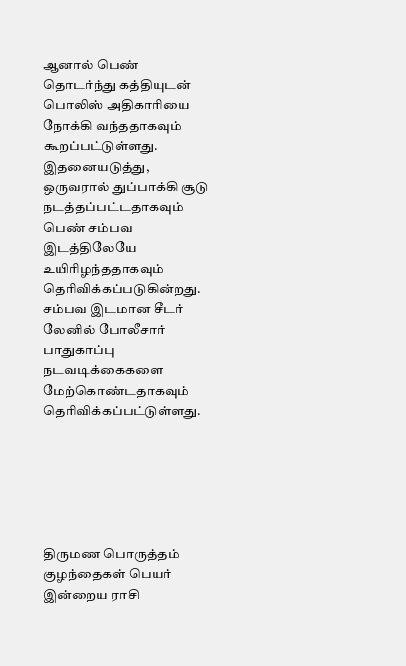ஆனால் பெண் தொடர்ந்து கத்தியுடன் பொலிஸ் அதிகாரியை நோக்கி வந்ததாகவும் கூறப்பட்டுள்ளது.
இதனையடுத்து, ஒருவரால் துப்பாக்கி சூடு நடத்தப்பட்டதாகவும் பெண் சம்பவ இடத்திலேயே உயிரிழந்ததாகவும் தெரிவிக்கப்படுகின்றது.
சம்பவ இடமான சீடர் லேனில் போலீசார் பாதுகாப்பு நடவடிக்கைகளை மேற்கொண்டதாகவும் தெரிவிக்கப்பட்டுள்ளது.






திருமண பொருத்தம்
குழந்தைகள் பெயர்
இன்றைய ராசி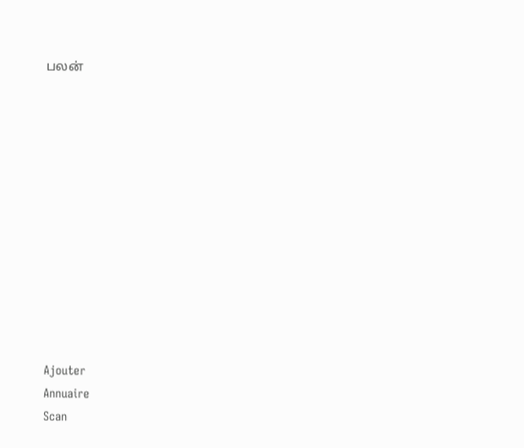பலன்












Ajouter
Annuaire
Scan